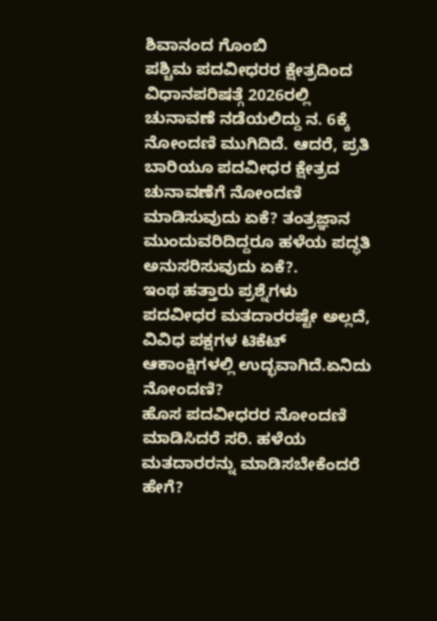ಶಿವಾನಂದ ಗೊಂಬಿ
ಪಶ್ಚಿಮ ಪದವೀಧರರ ಕ್ಷೇತ್ರದಿಂದ ವಿಧಾನಪರಿಷತ್ಗೆ 2026ರಲ್ಲಿ ಚುನಾವಣೆ ನಡೆಯಲಿದ್ದು ನ. 6ಕ್ಕೆ ನೋಂದಣಿ ಮುಗಿದಿದೆ. ಆದರೆ, ಪ್ರತಿ ಬಾರಿಯೂ ಪದವೀಧರ ಕ್ಷೇತ್ರದ ಚುನಾವಣೆಗೆ ನೋಂದಣಿ ಮಾಡಿಸುವುದು ಏಕೆ? ತಂತ್ರಜ್ಞಾನ ಮುಂದುವರಿದಿದ್ದರೂ ಹಳೆಯ ಪದ್ಧತಿ ಅನುಸರಿಸುವುದು ಏಕೆ?.
ಇಂಥ ಹತ್ತಾರು ಪ್ರಶ್ನೆಗಳು ಪದವೀಧರ ಮತದಾರರಷ್ಟೇ ಅಲ್ಲದೆ, ವಿವಿಧ ಪಕ್ಷಗಳ ಟಿಕೆಟ್ ಆಕಾಂಕ್ಷಿಗಳಲ್ಲಿ ಉದ್ಭವಾಗಿದೆ.ಏನಿದು ನೋಂದಣಿ?
ಹೊಸ ಪದವೀಧರರ ನೋಂದಣಿ ಮಾಡಿಸಿದರೆ ಸರಿ. ಹಳೆಯ ಮತದಾರರನ್ನು ಮಾಡಿಸಬೇಕೆಂದರೆ ಹೇಗೆ?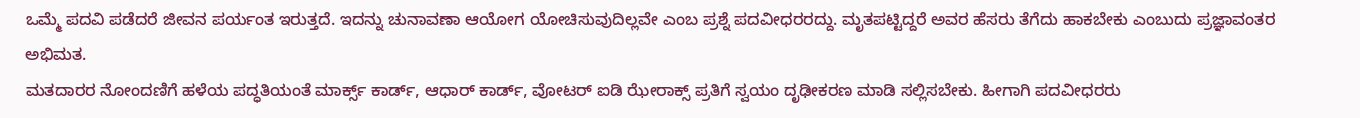ಒಮ್ಮೆ ಪದವಿ ಪಡೆದರೆ ಜೀವನ ಪರ್ಯಂತ ಇರುತ್ತದೆ. ಇದನ್ನು ಚುನಾವಣಾ ಆಯೋಗ ಯೋಚಿಸುವುದಿಲ್ಲವೇ ಎಂಬ ಪ್ರಶ್ನೆ ಪದವೀಧರರದ್ದು. ಮೃತಪಟ್ಟಿದ್ದರೆ ಅವರ ಹೆಸರು ತೆಗೆದು ಹಾಕಬೇಕು ಎಂಬುದು ಪ್ರಜ್ಞಾವಂತರ ಅಭಿಮತ.
ಮತದಾರರ ನೋಂದಣಿಗೆ ಹಳೆಯ ಪದ್ಧತಿಯಂತೆ ಮಾರ್ಕ್ಸ್ ಕಾರ್ಡ್, ಆಧಾರ್ ಕಾರ್ಡ್, ವೋಟರ್ ಐಡಿ ಝೇರಾಕ್ಸ್ ಪ್ರತಿಗೆ ಸ್ವಯಂ ದೃಢೀಕರಣ ಮಾಡಿ ಸಲ್ಲಿಸಬೇಕು. ಹೀಗಾಗಿ ಪದವೀಧರರು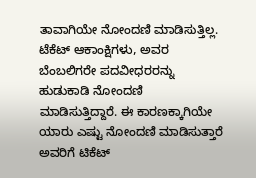ತಾವಾಗಿಯೇ ನೋಂದಣಿ ಮಾಡಿಸುತ್ತಿಲ್ಲ. ಟೆಕೆಟ್ ಆಕಾಂಕ್ಷಿಗಳು, ಅವರ ಬೆಂಬಲಿಗರೇ ಪದವೀಧರರನ್ನು ಹುಡುಕಾಡಿ ನೋಂದಣಿ ಮಾಡಿಸುತ್ತಿದ್ದಾರೆ. ಈ ಕಾರಣಕ್ಕಾಗಿಯೇ ಯಾರು ಎಷ್ಟು ನೋಂದಣಿ ಮಾಡಿಸುತ್ತಾರೆ ಅವರಿಗೆ ಟಿಕೆಟ್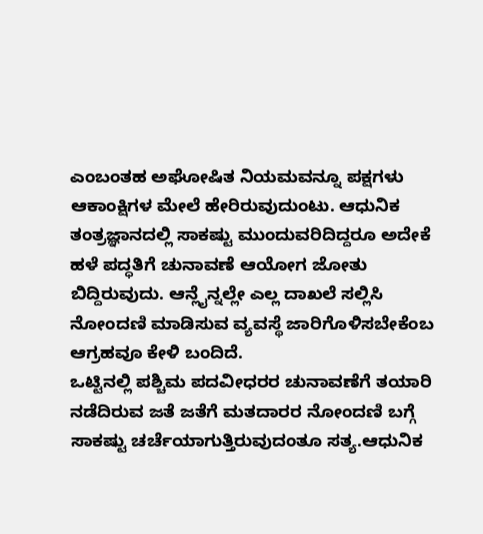ಎಂಬಂತಹ ಅಘೋಷಿತ ನಿಯಮವನ್ನೂ ಪಕ್ಷಗಳು ಆಕಾಂಕ್ಷಿಗಳ ಮೇಲೆ ಹೇರಿರುವುದುಂಟು. ಆಧುನಿಕ ತಂತ್ರಜ್ಞಾನದಲ್ಲಿ ಸಾಕಷ್ಟು ಮುಂದುವರಿದಿದ್ದರೂ ಅದೇಕೆ ಹಳೆ ಪದ್ಧತಿಗೆ ಚುನಾವಣೆ ಆಯೋಗ ಜೋತು ಬಿದ್ದಿರುವುದು. ಆನ್ಲೈನ್ನಲ್ಲೇ ಎಲ್ಲ ದಾಖಲೆ ಸಲ್ಲಿಸಿ ನೋಂದಣಿ ಮಾಡಿಸುವ ವ್ಯವಸ್ಥೆ ಜಾರಿಗೊಳಿಸಬೇಕೆಂಬ ಆಗ್ರಹವೂ ಕೇಳಿ ಬಂದಿದೆ.
ಒಟ್ಟಿನಲ್ಲಿ ಪಶ್ಚಿಮ ಪದವೀಧರರ ಚುನಾವಣೆಗೆ ತಯಾರಿ ನಡೆದಿರುವ ಜತೆ ಜತೆಗೆ ಮತದಾರರ ನೋಂದಣಿ ಬಗ್ಗೆ ಸಾಕಷ್ಟು ಚರ್ಚೆಯಾಗುತ್ತಿರುವುದಂತೂ ಸತ್ಯ.ಆಧುನಿಕ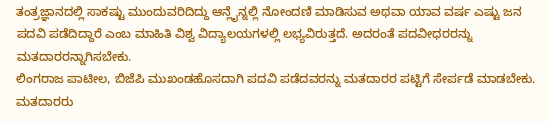ತಂತ್ರಜ್ಞಾನದಲ್ಲಿ ಸಾಕಷ್ಟು ಮುಂದುವರಿದಿದ್ದು ಆನ್ಲೈನ್ನಲ್ಲಿ ನೋಂದಣಿ ಮಾಡಿಸುವ ಅಥವಾ ಯಾವ ವರ್ಷ ಎಷ್ಟು ಜನ ಪದವಿ ಪಡೆದಿದ್ದಾರೆ ಎಂಬ ಮಾಹಿತಿ ವಿಶ್ವ ವಿದ್ಯಾಲಯಗಳಲ್ಲಿ ಲಭ್ಯವಿರುತ್ತದೆ. ಅದರಂತೆ ಪದವೀಧರರನ್ನು ಮತದಾರರನ್ನಾಗಿಸಬೇಕು.
ಲಿಂಗರಾಜ ಪಾಟೀಲ, ಬಿಜೆಪಿ ಮುಖಂಡಹೊಸದಾಗಿ ಪದವಿ ಪಡೆದವರನ್ನು ಮತದಾರರ ಪಟ್ಟಿಗೆ ಸೇರ್ಪಡೆ ಮಾಡಬೇಕು. ಮತದಾರರು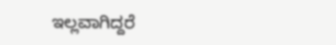ಇಲ್ಲವಾಗಿದ್ದರೆ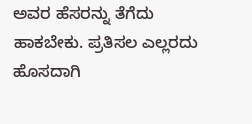ಅವರ ಹೆಸರನ್ನು ತೆಗೆದು ಹಾಕಬೇಕು. ಪ್ರತಿಸಲ ಎಲ್ಲರದು ಹೊಸದಾಗಿ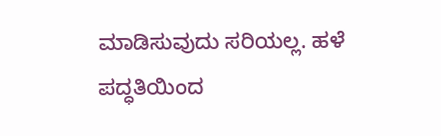ಮಾಡಿಸುವುದು ಸರಿಯಲ್ಲ. ಹಳೆ ಪದ್ಧತಿಯಿಂದ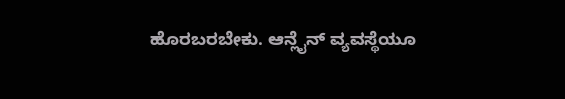ಹೊರಬರಬೇಕು. ಆನ್ಲೈನ್ ವ್ಯವಸ್ಥೆಯೂ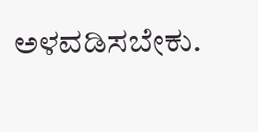ಅಳವಡಿಸಬೇಕು.